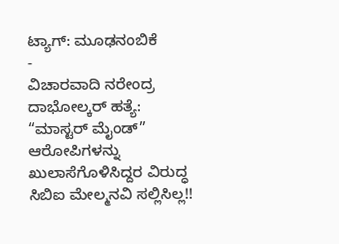ಟ್ಯಾಗ್: ಮೂಢನಂಬಿಕೆ
-
ವಿಚಾರವಾದಿ ನರೇಂದ್ರ ದಾಭೋಲ್ಕರ್ ಹತ್ಯೆ:
“ಮಾಸ್ಟರ್ ಮೈಂಡ್” ಆರೋಪಿಗಳನ್ನು ಖುಲಾಸೆಗೊಳಿಸಿದ್ದರ ವಿರುದ್ಧ ಸಿಬಿಐ ಮೇಲ್ಮನವಿ ಸಲ್ಲಿಸಿಲ್ಲ!!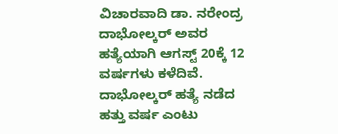ವಿಚಾರವಾದಿ ಡಾ. ನರೇಂದ್ರ ದಾಭೋಲ್ಕರ್ ಅವರ ಹತ್ಯೆಯಾಗಿ ಆಗಸ್ಟ್ 20ಕ್ಕೆ 12 ವರ್ಷಗಳು ಕಳೆದಿವೆ. ದಾಭೋಲ್ಕರ್ ಹತ್ಯೆ ನಡೆದ ಹತ್ತು ವರ್ಷ ಎಂಟು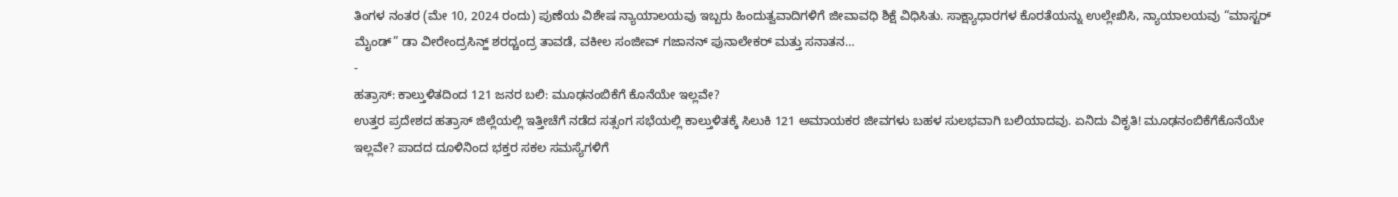ತಿಂಗಳ ನಂತರ (ಮೇ 10, 2024 ರಂದು) ಪುಣೆಯ ವಿಶೇಷ ನ್ಯಾಯಾಲಯವು ಇಬ್ಬರು ಹಿಂದುತ್ವವಾದಿಗಳಿಗೆ ಜೀವಾವಧಿ ಶಿಕ್ಷೆ ವಿಧಿಸಿತು. ಸಾಕ್ಷ್ಯಾಧಾರಗಳ ಕೊರತೆಯನ್ನು ಉಲ್ಲೇಖಿಸಿ, ನ್ಯಾಯಾಲಯವು “ಮಾಸ್ಟರ್ ಮೈಂಡ್” ಡಾ ವೀರೇಂದ್ರಸಿನ್ಹ್ ಶರದ್ಚಂದ್ರ ತಾವಡೆ, ವಕೀಲ ಸಂಜೀವ್ ಗಜಾನನ್ ಪುನಾಲೇಕರ್ ಮತ್ತು ಸನಾತನ…
-
ಹತ್ರಾಸ್: ಕಾಲ್ತುಳಿತದಿಂದ 121 ಜನರ ಬಲಿ: ಮೂಢನಂಬಿಕೆಗೆ ಕೊನೆಯೇ ಇಲ್ಲವೇ?
ಉತ್ತರ ಪ್ರದೇಶದ ಹತ್ರಾಸ್ ಜಿಲ್ಲೆಯಲ್ಲಿ ಇತ್ತೀಚೆಗೆ ನಡೆದ ಸತ್ಸಂಗ ಸಭೆಯಲ್ಲಿ ಕಾಲ್ತುಳಿತಕ್ಕೆ ಸಿಲುಕಿ 121 ಅಮಾಯಕರ ಜೀವಗಳು ಬಹಳ ಸುಲಭವಾಗಿ ಬಲಿಯಾದವು. ಏನಿದು ವಿಕೃತಿ! ಮೂಢನಂಬಿಕೆಗೆಕೊನೆಯೇ ಇಲ್ಲವೇ? ಪಾದದ ದೂಳಿನಿಂದ ಭಕ್ತರ ಸಕಲ ಸಮಸ್ಯೆಗಳಿಗೆ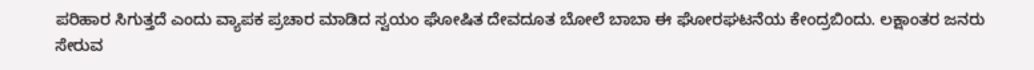ಪರಿಹಾರ ಸಿಗುತ್ತದೆ ಎಂದು ವ್ಯಾಪಕ ಪ್ರಚಾರ ಮಾಡಿದ ಸ್ವಯಂ ಘೋಷಿತ ದೇವದೂತ ಬೋಲೆ ಬಾಬಾ ಈ ಘೋರಘಟನೆಯ ಕೇಂದ್ರಬಿಂದು. ಲಕ್ಷಾಂತರ ಜನರು ಸೇರುವ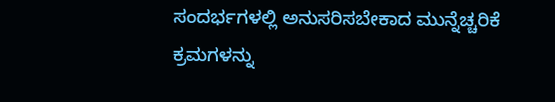ಸಂದರ್ಭಗಳಲ್ಲಿ ಅನುಸರಿಸಬೇಕಾದ ಮುನ್ನೆಚ್ಚರಿಕೆ ಕ್ರಮಗಳನ್ನು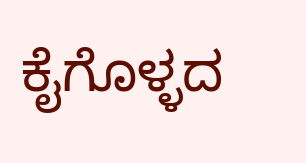ಕೈಗೊಳ್ಳದ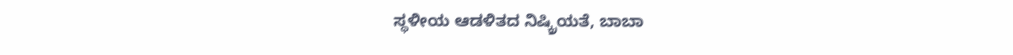ಸ್ಥಳೀಯ ಆಡಳಿತದ ನಿಷ್ಕ್ರಿಯತೆ, ಬಾಬಾ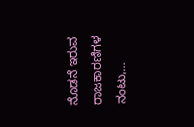ನೊಡನೆ ಇರುವ ರಾಜಕಾರಣಿಗಳ ನಂಟು,…